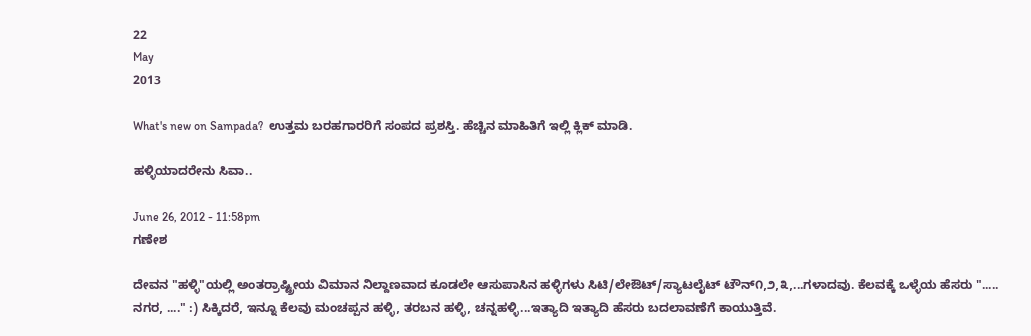22
May
2013

What's new on Sampada?  ಉತ್ತಮ ಬರಹಗಾರರಿಗೆ ಸಂಪದ ಪ್ರಶಸ್ತಿ. ಹೆಚ್ಚಿನ ಮಾಹಿತಿಗೆ ಇಲ್ಲಿ ಕ್ಲಿಕ್ ಮಾಡಿ.

ಹಳ್ಳಿಯಾದರೇನು ಸಿವಾ..

June 26, 2012 - 11:58pm
ಗಣೇಶ

ದೇವನ "ಹಳ್ಳಿ"ಯಲ್ಲಿ ಅಂತರ್ರಾಷ್ಟ್ರೀಯ ವಿಮಾನ ನಿಲ್ದಾಣವಾದ ಕೂಡಲೇ ಆಸುಪಾಸಿನ ಹಳ್ಳಿಗಳು ಸಿಟಿ/ಲೇಔಟ್/ಸ್ಯಾಟಲೈಟ್ ಟೌನ್೧,೨,೩,...ಗಳಾದವು. ಕೆಲವಕ್ಕೆ ಒಳ್ಳೆಯ ಹೆಸರು "..... ನಗರ, ...." :) ಸಿಕ್ಕಿದರೆ, ಇನ್ನೂ ಕೆಲವು ಮಂಚಪ್ಪನ ಹಳ್ಳಿ, ತರಬನ ಹಳ್ಳಿ, ಚನ್ನಹಳ್ಳಿ...ಇತ್ಯಾದಿ ಇತ್ಯಾದಿ ಹೆಸರು ಬದಲಾವಣೆಗೆ ಕಾಯುತ್ತಿವೆ.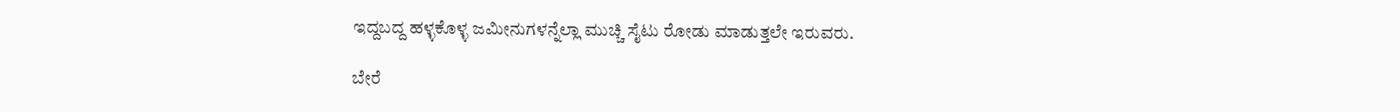ಇದ್ದಬದ್ದ ಹಳ್ಳಕೊಳ್ಳ ಜಮೀನುಗಳನ್ನೆಲ್ಲಾ ಮುಚ್ಚಿ ಸೈಟು ರೋಡು ಮಾಡುತ್ತಲೇ ಇರುವರು.

ಬೇರೆ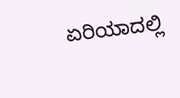ಏರಿಯಾದಲ್ಲಿ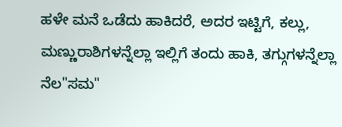ಹಳೇ ಮನೆ ಒಡೆದು ಹಾಕಿದರೆ, ಅದರ ಇಟ್ಟಿಗೆ, ಕಲ್ಲು, ಮಣ್ಣುರಾಶಿಗಳನ್ನೆಲ್ಲಾ ಇಲ್ಲಿಗೆ ತಂದು ಹಾಕಿ, ತಗ್ಗುಗಳನ್ನೆಲ್ಲಾ ನೆಲ"ಸಮ"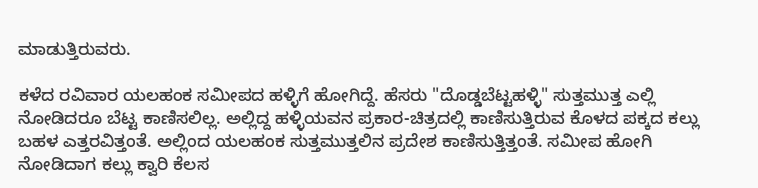ಮಾಡುತ್ತಿರುವರು.

ಕಳೆದ ರವಿವಾರ ಯಲಹಂಕ ಸಮೀಪದ ಹಳ್ಳಿಗೆ ಹೋಗಿದ್ದೆ. ಹೆಸರು "ದೊಡ್ಡಬೆಟ್ಟಹಳ್ಳಿ" ಸುತ್ತಮುತ್ತ ಎಲ್ಲಿ ನೋಡಿದರೂ ಬೆಟ್ಟ ಕಾಣಿಸಲಿಲ್ಲ. ಅಲ್ಲಿದ್ದ ಹಳ್ಳಿಯವನ ಪ್ರಕಾರ-ಚಿತ್ರದಲ್ಲಿ ಕಾಣಿಸುತ್ತಿರುವ ಕೊಳದ ಪಕ್ಕದ ಕಲ್ಲು ಬಹಳ ಎತ್ತರವಿತ್ತಂತೆ. ಅಲ್ಲಿಂದ ಯಲಹಂಕ ಸುತ್ತಮುತ್ತಲಿನ ಪ್ರದೇಶ ಕಾಣಿಸುತ್ತಿತ್ತಂತೆ. ಸಮೀಪ ಹೋಗಿ ನೋಡಿದಾಗ ಕಲ್ಲು ಕ್ವಾರಿ ಕೆಲಸ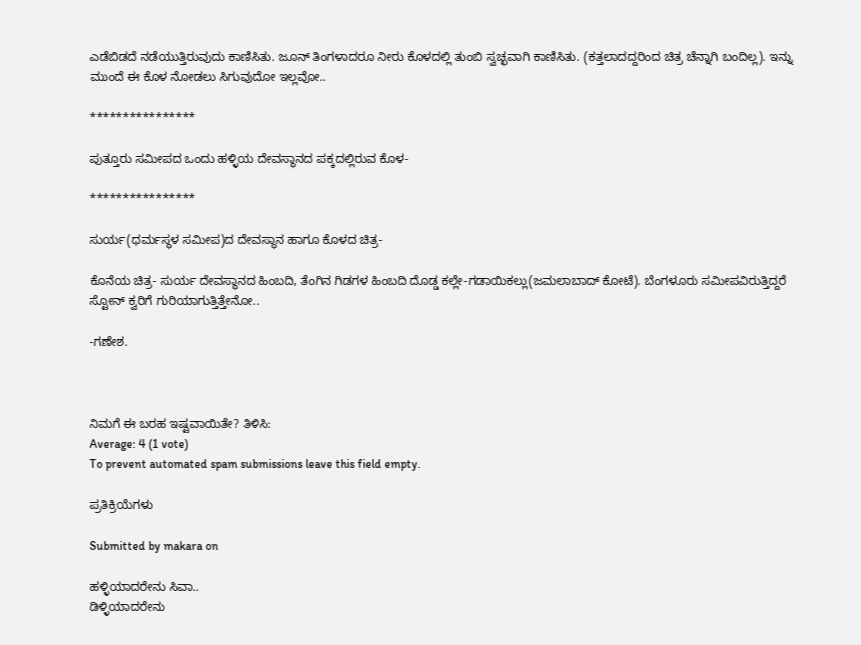ಎಡೆಬಿಡದೆ ನಡೆಯುತ್ತಿರುವುದು ಕಾಣಿಸಿತು. ಜೂನ್ ತಿಂಗಳಾದರೂ ನೀರು ಕೊಳದಲ್ಲಿ ತುಂಬಿ ಸ್ವಚ್ಛವಾಗಿ ಕಾಣಿಸಿತು. (ಕತ್ತಲಾದದ್ದರಿಂದ ಚಿತ್ರ ಚೆನ್ನಾಗಿ ಬಂದಿಲ್ಲ). ಇನ್ನು ಮುಂದೆ ಈ ಕೊಳ ನೋಡಲು ಸಿಗುವುದೋ ಇಲ್ಲವೋ..

****************

ಪುತ್ತೂರು ಸಮೀಪದ ಒಂದು ಹಳ್ಳಿಯ ದೇವಸ್ಥಾನದ ಪಕ್ಕದಲ್ಲಿರುವ ಕೊಳ-

****************

ಸುರ್ಯ(ಧರ್ಮಸ್ಥಳ ಸಮೀಪ)ದ ದೇವಸ್ಥಾನ ಹಾಗೂ ಕೊಳದ ಚಿತ್ರ-

ಕೊನೆಯ ಚಿತ್ರ- ಸುರ್ಯ ದೇವಸ್ಥಾನದ ಹಿಂಬದಿ, ತೆಂಗಿನ ಗಿಡಗಳ ಹಿಂಬದಿ ದೊಡ್ಡ ಕಲ್ಲೇ-ಗಡಾಯಿಕಲ್ಲು(ಜಮಲಾಬಾದ್ ಕೋಟೆ). ಬೆಂಗಳೂರು ಸಮೀಪವಿರುತ್ತಿದ್ದರೆ ಸ್ಟೋನ್ ಕ್ವರಿಗೆ ಗುರಿಯಾಗುತ್ತಿತ್ತೇನೋ..

-ಗಣೇಶ.



ನಿಮಗೆ ಈ ಬರಹ ಇಷ್ಟವಾಯಿತೇ? ತಿಳಿಸಿ:
Average: 4 (1 vote)
To prevent automated spam submissions leave this field empty.

ಪ್ರತಿಕ್ರಿಯೆಗಳು

Submitted by makara on

ಹಳ್ಳಿಯಾದರೇನು ಸಿವಾ..
ಡಿಳ್ಳಿಯಾದರೇನು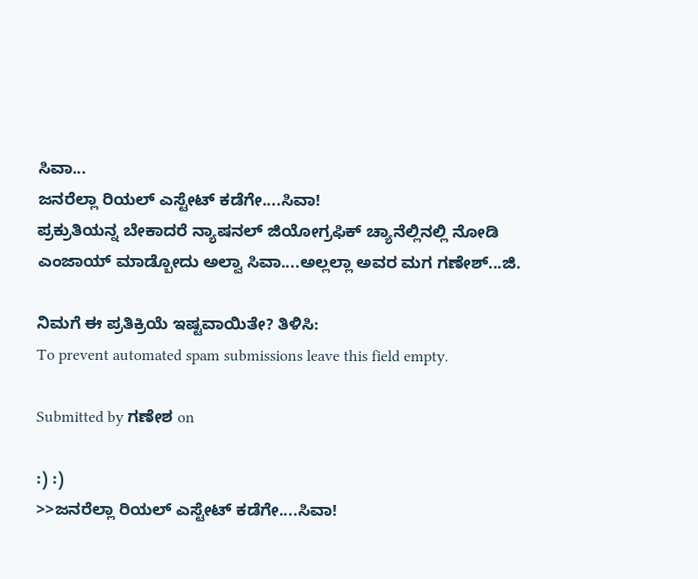ಸಿವಾ...
ಜನರೆಲ್ಲಾ ರಿಯಲ್ ಎಸ್ಟೇಟ್ ಕಡೆಗೇ....ಸಿವಾ!
ಪ್ರಕ್ರುತಿಯನ್ನ ಬೇಕಾದರೆ ನ್ಯಾಷನಲ್ ಜಿಯೋಗ್ರಫಿಕ್ ಚ್ಯಾನೆಲ್ಲಿನಲ್ಲಿ ನೋಡಿ ಎಂಜಾಯ್ ಮಾಡ್ಬೋದು ಅಲ್ವಾ ಸಿವಾ....ಅಲ್ಲಲ್ಲಾ ಅವರ ಮಗ ಗಣೇಶ್...ಜಿ.

ನಿಮಗೆ ಈ ಪ್ರತಿಕ್ರಿಯೆ ಇಷ್ಟವಾಯಿತೇ? ತಿಳಿಸಿ:
To prevent automated spam submissions leave this field empty.

Submitted by ಗಣೇಶ on

:) :)
>>ಜನರೆಲ್ಲಾ ರಿಯಲ್ ಎಸ್ಟೇಟ್ ಕಡೆಗೇ....ಸಿವಾ!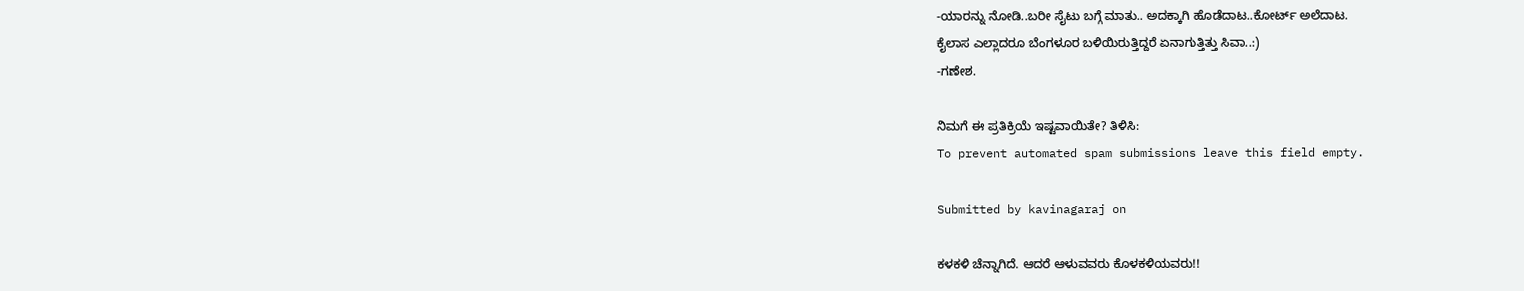-ಯಾರನ್ನು ನೋಡಿ..ಬರೀ ಸೈಟು ಬಗ್ಗೆ ಮಾತು.. ಅದಕ್ಕಾಗಿ ಹೊಡೆದಾಟ..ಕೋರ್ಟ್ ಅಲೆದಾಟ.
ಕೈಲಾಸ ಎಲ್ಲಾದರೂ ಬೆಂಗಳೂರ ಬಳಿಯಿರುತ್ತಿದ್ದರೆ ಏನಾಗುತ್ತಿತ್ತು ಸಿವಾ..:)
-ಗಣೇಶ.

ನಿಮಗೆ ಈ ಪ್ರತಿಕ್ರಿಯೆ ಇಷ್ಟವಾಯಿತೇ? ತಿಳಿಸಿ:
To prevent automated spam submissions leave this field empty.

Submitted by kavinagaraj on

ಕಳಕಳಿ ಚೆನ್ನಾಗಿದೆ. ಆದರೆ ಆಳುವವರು ಕೊಳಕಳಿಯವರು!!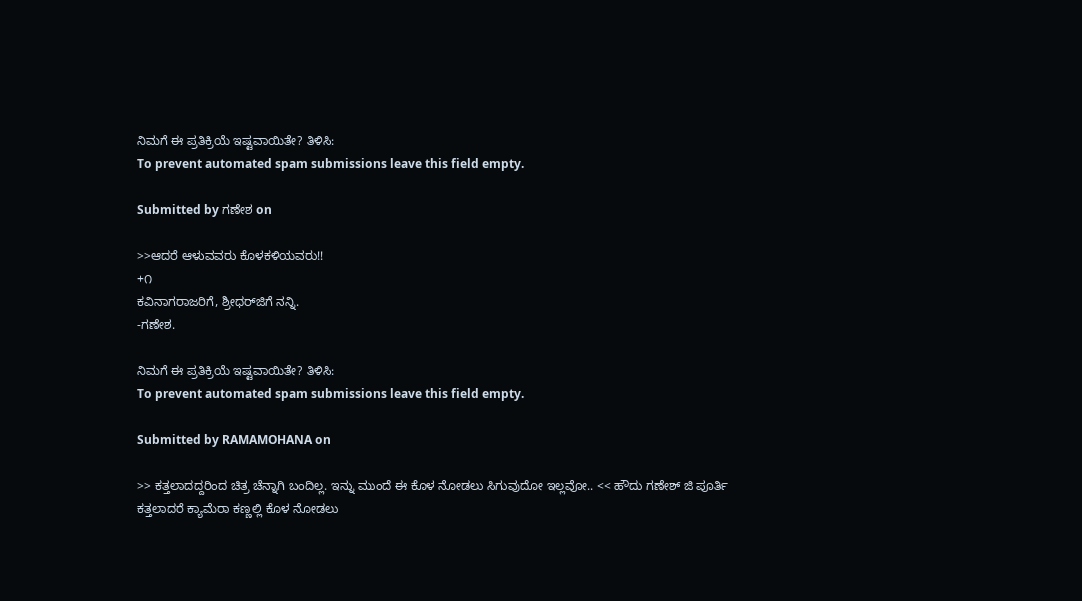ನಿಮಗೆ ಈ ಪ್ರತಿಕ್ರಿಯೆ ಇಷ್ಟವಾಯಿತೇ? ತಿಳಿಸಿ:
To prevent automated spam submissions leave this field empty.

Submitted by ಗಣೇಶ on

>>ಆದರೆ ಆಳುವವರು ಕೊಳಕಳಿಯವರು!!
+೧
ಕವಿನಾಗರಾಜರಿಗೆ, ಶ್ರೀಧರ್‌ಜಿಗೆ ನನ್ನಿ.
-ಗಣೇಶ.

ನಿಮಗೆ ಈ ಪ್ರತಿಕ್ರಿಯೆ ಇಷ್ಟವಾಯಿತೇ? ತಿಳಿಸಿ:
To prevent automated spam submissions leave this field empty.

Submitted by RAMAMOHANA on

>> ಕತ್ತಲಾದದ್ದರಿಂದ ಚಿತ್ರ ಚೆನ್ನಾಗಿ ಬಂದಿಲ್ಲ. ಇನ್ನು ಮುಂದೆ ಈ ಕೊಳ ನೋಡಲು ಸಿಗುವುದೋ ಇಲ್ಲವೋ.. << ಹೌದು ಗಣೇಶ್ ಜಿ ಪೂರ್ತಿ ಕತ್ತಲಾದರೆ ಕ್ಯಾಮೆರಾ ಕಣ್ಣಲ್ಲಿ ಕೊಳ ನೋಡಲು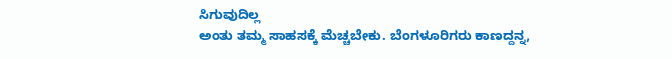ಸಿಗುವುದಿಲ್ಲ
ಅಂತು ತಮ್ಮ ಸಾಹಸಕ್ಕೆ ಮೆಚ್ಚಬೇಕು. ಬೆಂಗಳೂರಿಗರು ಕಾಣದ್ದನ್ನ,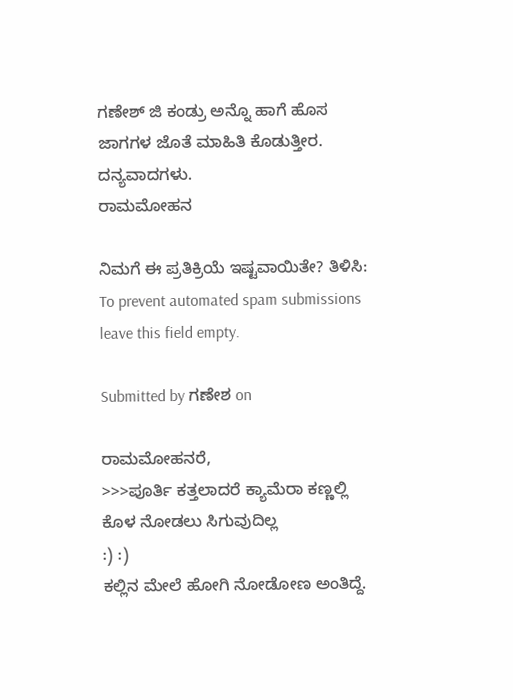ಗಣೇಶ್ ಜಿ ಕಂಡ್ರು ಅನ್ನೊ ಹಾಗೆ ಹೊಸ ಜಾಗಗಳ ಜೊತೆ ಮಾಹಿತಿ ಕೊಡುತ್ತೀರ.
ದನ್ಯವಾದಗಳು.
ರಾಮಮೋಹನ‌

ನಿಮಗೆ ಈ ಪ್ರತಿಕ್ರಿಯೆ ಇಷ್ಟವಾಯಿತೇ? ತಿಳಿಸಿ:
To prevent automated spam submissions leave this field empty.

Submitted by ಗಣೇಶ on

ರಾಮಮೋಹನರೆ,
>>>ಪೂರ್ತಿ ಕತ್ತಲಾದರೆ ಕ್ಯಾಮೆರಾ ಕಣ್ಣಲ್ಲಿ ಕೊಳ ನೋಡಲು ಸಿಗುವುದಿಲ್ಲ
:) :)
ಕಲ್ಲಿನ ಮೇಲೆ ಹೋಗಿ ನೋಡೋಣ ಅಂತಿದ್ದೆ.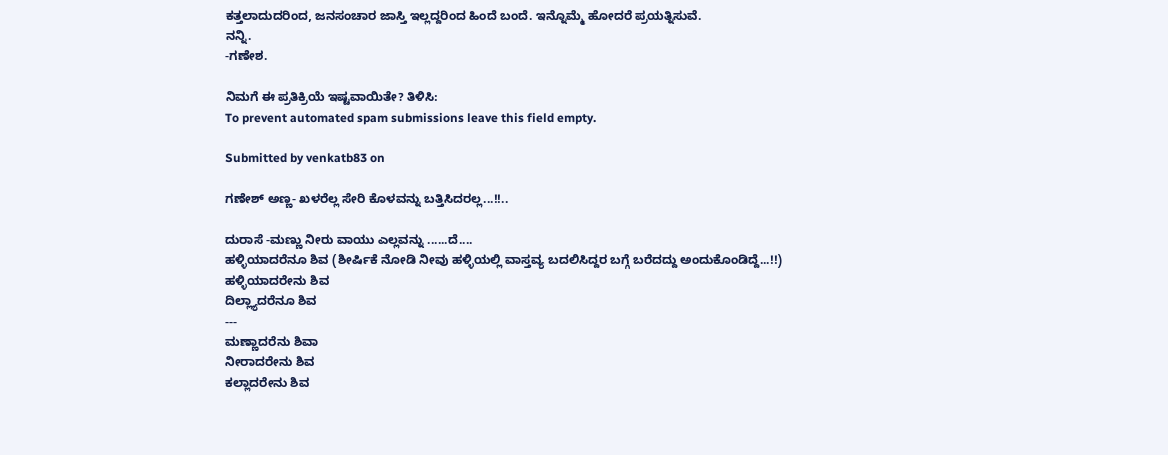ಕತ್ತಲಾದುದರಿಂದ, ಜನಸಂಚಾರ ಜಾಸ್ತಿ ಇಲ್ಲದ್ದರಿಂದ ಹಿಂದೆ ಬಂದೆ. ಇನ್ನೊಮ್ಮೆ ಹೋದರೆ ಪ್ರಯತ್ನಿಸುವೆ.
ನನ್ನಿ.
-ಗಣೇಶ.

ನಿಮಗೆ ಈ ಪ್ರತಿಕ್ರಿಯೆ ಇಷ್ಟವಾಯಿತೇ? ತಿಳಿಸಿ:
To prevent automated spam submissions leave this field empty.

Submitted by venkatb83 on

ಗಣೇಶ್ ಅಣ್ಣ- ಖಳರೆಲ್ಲ ಸೇರಿ ಕೊಳವನ್ನು ಬತ್ತಿಸಿದರಲ್ಲ...!!..

ದುರಾಸೆ -ಮಣ್ಣು ನೀರು ವಾಯು ಎಲ್ಲವನ್ನು ......ದೆ....
ಹಳ್ಳಿಯಾದರೆನೂ ಶಿವ (ಶೀರ್ಷಿಕೆ ನೋಡಿ ನೀವು ಹಳ್ಳಿಯಲ್ಲಿ ವಾಸ್ತವ್ಯ ಬದಲಿಸಿದ್ದರ ಬಗ್ಗೆ ಬರೆದದ್ದು ಅಂದುಕೊಂಡಿದ್ದೆ...!!)
ಹಳ್ಳಿಯಾದರೇನು ಶಿವ
ದಿಲ್ಲ್ಯಾದರೆನೂ ಶಿವ
---
ಮಣ್ಣಾದರೆನು ಶಿವಾ
ನೀರಾದರೇನು ಶಿವ
ಕಲ್ಲಾದರೇನು ಶಿವ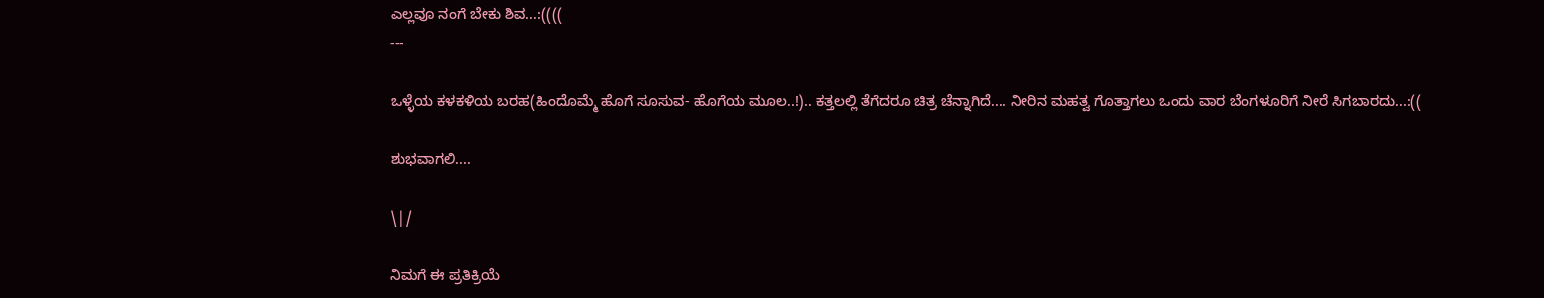ಎಲ್ಲವೂ ನಂಗೆ ಬೇಕು ಶಿವ...:((((
---

ಒಳ್ಳೆಯ ಕಳಕಳಿಯ ಬರಹ(ಹಿಂದೊಮ್ಮೆ ಹೊಗೆ ಸೂಸುವ- ಹೊಗೆಯ ಮೂಲ..!).. ಕತ್ತಲಲ್ಲಿ ತೆಗೆದರೂ ಚಿತ್ರ ಚೆನ್ನಾಗಿದೆ.... ನೀರಿನ ಮಹತ್ವ ಗೊತ್ತಾಗಲು ಒಂದು ವಾರ ಬೆಂಗಳೂರಿಗೆ ನೀರೆ ಸಿಗಬಾರದು...:((

ಶುಭವಾಗಲಿ....

\|/

ನಿಮಗೆ ಈ ಪ್ರತಿಕ್ರಿಯೆ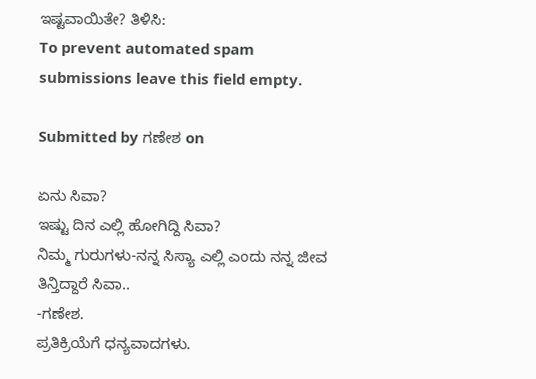ಇಷ್ಟವಾಯಿತೇ? ತಿಳಿಸಿ:
To prevent automated spam submissions leave this field empty.

Submitted by ಗಣೇಶ on

ಏನು ಸಿವಾ?
ಇಷ್ಟು ದಿನ ಎಲ್ಲಿ ಹೋಗಿದ್ದಿ ಸಿವಾ?
ನಿಮ್ಮ ಗುರುಗಳು-ನನ್ನ ಸಿಸ್ಯಾ ಎಲ್ಲಿ ಎಂದು ನನ್ನ ಜೀವ ತಿನ್ತಿದ್ದಾರೆ ಸಿವಾ..
-ಗಣೇಶ.
ಪ್ರತಿಕ್ರಿಯೆಗೆ ಧನ್ಯವಾದಗಳು.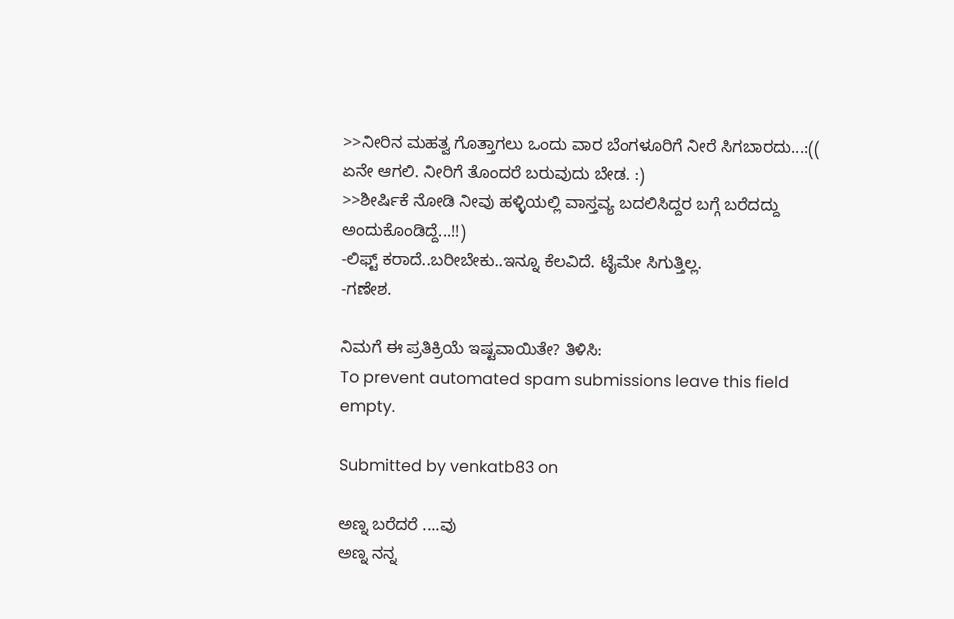>>ನೀರಿನ ಮಹತ್ವ ಗೊತ್ತಾಗಲು ಒಂದು ವಾರ ಬೆಂಗಳೂರಿಗೆ ನೀರೆ ಸಿಗಬಾರದು...:((
ಏನೇ ಆಗಲಿ. ನೀರಿಗೆ ತೊಂದರೆ ಬರುವುದು ಬೇಡ. :)
>>ಶೀರ್ಷಿಕೆ ನೋಡಿ ನೀವು ಹಳ್ಳಿಯಲ್ಲಿ ವಾಸ್ತವ್ಯ ಬದಲಿಸಿದ್ದರ ಬಗ್ಗೆ ಬರೆದದ್ದು ಅಂದುಕೊಂಡಿದ್ದೆ...!!)
-ಲಿಫ್ಟ್ ಕರಾದೆ..ಬರೀಬೇಕು..ಇನ್ನೂ ಕೆಲವಿದೆ. ಟೈಮೇ ಸಿಗುತ್ತಿಲ್ಲ.
-ಗಣೇಶ.

ನಿಮಗೆ ಈ ಪ್ರತಿಕ್ರಿಯೆ ಇಷ್ಟವಾಯಿತೇ? ತಿಳಿಸಿ:
To prevent automated spam submissions leave this field empty.

Submitted by venkatb83 on

ಅಣ್ನ ಬರೆದರೆ ....ವು
ಅಣ್ನ ನನ್ನ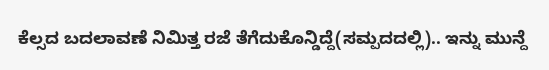ಕೆಲ್ಸದ ಬದಲಾವಣೆ ನಿಮಿತ್ತ ರಜೆ ತೆಗೆದುಕೊನ್ಡಿದ್ದೆ(ಸಮ್ಪದದಲ್ಲಿ).. ಇನ್ನು ಮುನ್ದೆ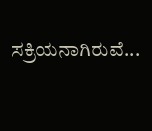ಸಕ್ರಿಯನಾಗಿರುವೆ...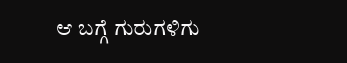ಆ ಬಗ್ಗೆ ಗುರುಗಳಿಗು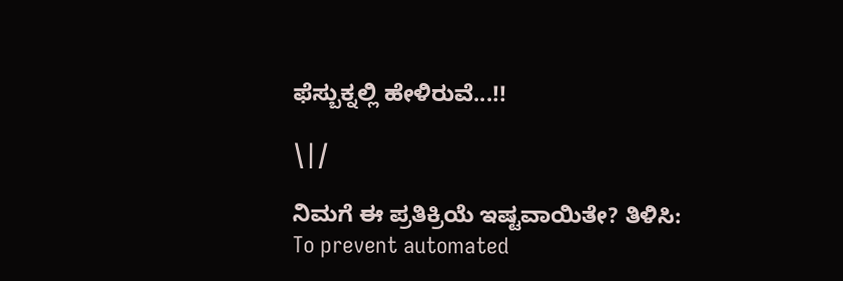ಫೆಸ್ಬುಕ್ನಲ್ಲಿ ಹೇಳಿರುವೆ...!!

\|/

ನಿಮಗೆ ಈ ಪ್ರತಿಕ್ರಿಯೆ ಇಷ್ಟವಾಯಿತೇ? ತಿಳಿಸಿ:
To prevent automated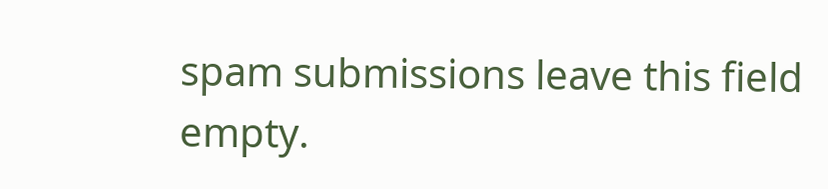spam submissions leave this field empty.